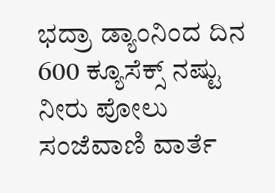ಭದ್ರಾ ಡ್ಯಾಂನಿಂದ ದಿನ  600 ಕ್ಯೂಸೆಕ್ಸ್ ನಷ್ಟು ನೀರು ಪೋಲು
ಸಂಜೆವಾಣಿ ವಾರ್ತೆ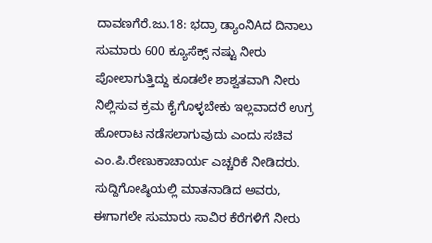ದಾವಣಗೆರೆ.ಜು.18: ಭದ್ರಾ ಡ್ಯಾಂನಿAದ ದಿನಾಲು ಸುಮಾರು 600 ಕ್ಯೂಸೆಕ್ಸ್ ನಷ್ಟು ನೀರು ಪೋಲಾಗುತ್ತಿದ್ದು ಕೂಡಲೇ ಶಾಶ್ವತವಾಗಿ ನೀರು ನಿಲ್ಲಿಸುವ ಕ್ರಮ ಕೈಗೊಳ್ಳಬೇಕು ಇಲ್ಲವಾದರೆ ಉಗ್ರ ಹೋರಾಟ ನಡೆಸಲಾಗುವುದು ಎಂದು ಸಚಿವ ಎಂ.ಪಿ.ರೇಣುಕಾಚಾರ್ಯ ಎಚ್ಚರಿಕೆ ನೀಡಿದರು. ಸುದ್ದಿಗೋಷ್ಠಿಯಲ್ಲಿ ಮಾತನಾಡಿದ ಅವರು, ಈಗಾಗಲೇ ಸುಮಾರು ಸಾವಿರ ಕೆರೆಗಳಿಗೆ ನೀರು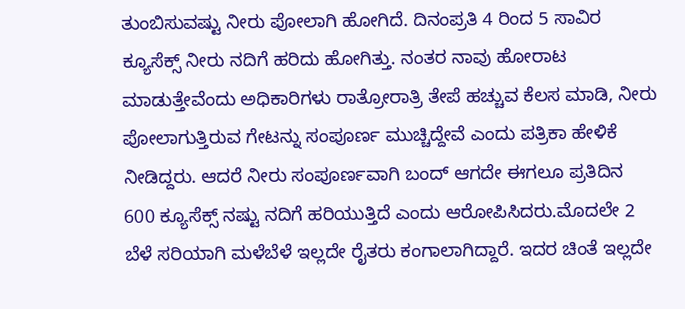ತುಂಬಿಸುವಷ್ಟು ನೀರು ಪೋಲಾಗಿ ಹೋಗಿದೆ. ದಿನಂಪ್ರತಿ 4 ರಿಂದ 5 ಸಾವಿರ ಕ್ಯೂಸೆಕ್ಸ್ ನೀರು ನದಿಗೆ ಹರಿದು ಹೋಗಿತ್ತು. ನಂತರ ನಾವು ಹೋರಾಟ ಮಾಡುತ್ತೇವೆಂದು ಅಧಿಕಾರಿಗಳು ರಾತ್ರೋರಾತ್ರಿ ತೇಪೆ ಹಚ್ಚುವ ಕೆಲಸ ಮಾಡಿ, ನೀರು ಪೋಲಾಗುತ್ತಿರುವ ಗೇಟನ್ನು ಸಂಪೂರ್ಣ ಮುಚ್ಚಿದ್ದೇವೆ ಎಂದು ಪತ್ರಿಕಾ ಹೇಳಿಕೆ ನೀಡಿದ್ದರು. ಆದರೆ ನೀರು ಸಂಪೂರ್ಣವಾಗಿ ಬಂದ್ ಆಗದೇ ಈಗಲೂ ಪ್ರತಿದಿನ 600 ಕ್ಯೂಸೆಕ್ಸ್ ನಷ್ಟು ನದಿಗೆ ಹರಿಯುತ್ತಿದೆ ಎಂದು ಆರೋಪಿಸಿದರು.ಮೊದಲೇ 2 ಬೆಳೆ ಸರಿಯಾಗಿ ಮಳೆಬೆಳೆ ಇಲ್ಲದೇ ರೈತರು ಕಂಗಾಲಾಗಿದ್ದಾರೆ. ಇದರ ಚಿಂತೆ ಇಲ್ಲದೇ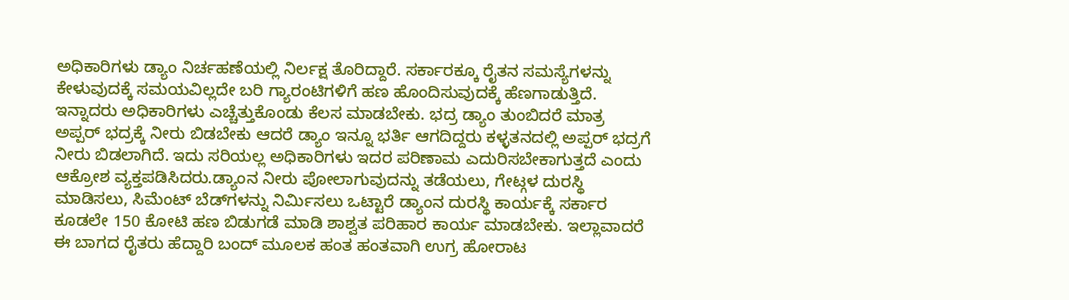ಅಧಿಕಾರಿಗಳು ಡ್ಯಾಂ ನಿರ್ಚಹಣೆಯಲ್ಲಿ ನಿರ್ಲಕ್ಷ ತೊರಿದ್ದಾರೆ. ಸರ್ಕಾರಕ್ಕೂ ರೈತನ ಸಮಸ್ಯೆಗಳನ್ನು ಕೇಳುವುದಕ್ಕೆ ಸಮಯವಿಲ್ಲದೇ ಬರಿ ಗ್ಯಾರಂಟಿಗಳಿಗೆ ಹಣ ಹೊಂದಿಸುವುದಕ್ಕೆ ಹೆಣಗಾಡುತ್ತಿದೆ. ಇನ್ನಾದರು ಅಧಿಕಾರಿಗಳು ಎಚ್ಚೆತ್ತುಕೊಂಡು ಕೆಲಸ ಮಾಡಬೇಕು. ಭದ್ರ ಡ್ಯಾಂ ತುಂಬಿದರೆ ಮಾತ್ರ ಅಪ್ಪರ್ ಭದ್ರಕ್ಕೆ ನೀರು ಬಿಡಬೇಕು ಆದರೆ ಡ್ಯಾಂ ಇನ್ನೂ ಭರ್ತಿ ಆಗದಿದ್ದರು ಕಳ್ಳತನದಲ್ಲಿ ಅಪ್ಪರ್ ಭದ್ರಗೆ ನೀರು ಬಿಡಲಾಗಿದೆ. ಇದು ಸರಿಯಲ್ಲ ಅಧಿಕಾರಿಗಳು ಇದರ ಪರಿಣಾಮ ಎದುರಿಸಬೇಕಾಗುತ್ತದೆ ಎಂದು ಆಕ್ರೋಶ ವ್ಯಕ್ತಪಡಿಸಿದರು.ಡ್ಯಾಂನ ನೀರು ಪೋಲಾಗುವುದನ್ನು ತಡೆಯಲು, ಗೇಟ್ಗಳ ದುರಸ್ಥಿ ಮಾಡಿಸಲು, ಸಿಮೆಂಟ್ ಬೆಡ್‌ಗಳನ್ನು ನಿರ್ಮಿಸಲು ಒಟ್ಟಾರೆ ಡ್ಯಾಂನ ದುರಸ್ಥಿ ಕಾರ್ಯಕ್ಕೆ ಸರ್ಕಾರ ಕೂಡಲೇ 150 ಕೋಟಿ ಹಣ ಬಿಡುಗಡೆ ಮಾಡಿ ಶಾಶ್ವತ ಪರಿಹಾರ ಕಾರ್ಯ ಮಾಡಬೇಕು. ಇಲ್ಲಾವಾದರೆ ಈ ಬಾಗದ ರೈತರು ಹೆದ್ದಾರಿ ಬಂದ್ ಮೂಲಕ ಹಂತ ಹಂತವಾಗಿ ಉಗ್ರ ಹೋರಾಟ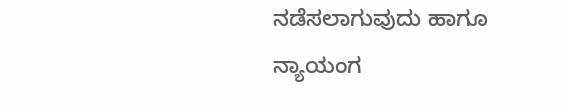ನಡೆಸಲಾಗುವುದು ಹಾಗೂ ನ್ಯಾಯಂಗ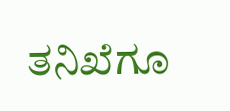ತನಿಖೆಗೂ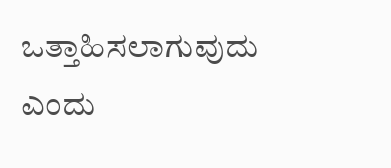ಒತ್ತಾಹಿಸಲಾಗುವುದು ಎಂದು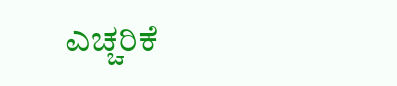ಎಚ್ಚರಿಕೆ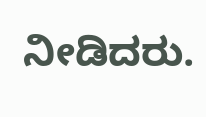ನೀಡಿದರು.